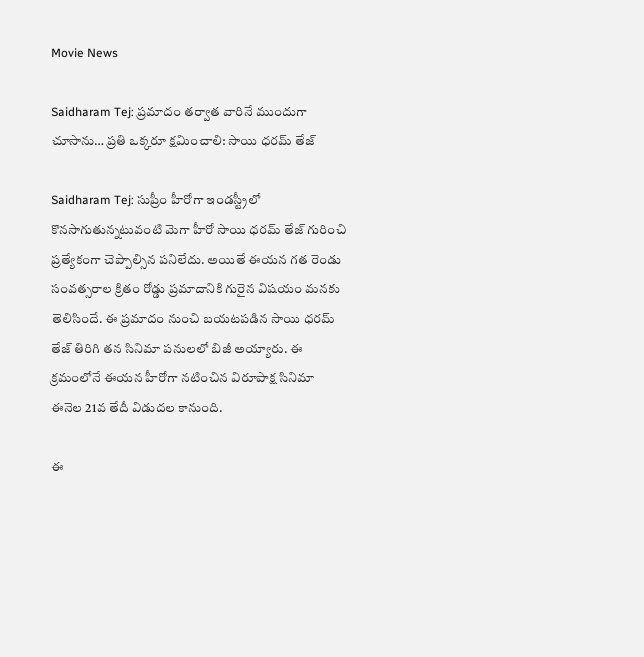Movie News

Saidharam Tej: ప్రమాదం తర్వాత వారినే ముందుగా చూసాను… ప్రతి ఒక్కరూ క్షమించాలి: సాయి ధరమ్ తేజ్

Saidharam Tej: సుప్రీం హీరోగా ఇండస్ట్రీలో కొనసాగుతున్నటువంటి మెగా హీరో సాయి ధరమ్ తేజ్ గురించి ప్రత్యేకంగా చెప్పాల్సిన పనిలేదు. అయితే ఈయన గత రెండు సంవత్సరాల క్రితం రోడ్డు ప్రమాదానికి గురైన విషయం మనకు తెలిసిందే. ఈ ప్రమాదం నుంచి బయటపడిన సాయి ధరమ్ తేజ్ తిరిగి తన సినిమా పనులలో బిజీ అయ్యారు. ఈ క్రమంలోనే ఈయన హీరోగా నటించిన విరూపాక్ష సినిమా ఈనెల 21వ తేదీ విడుదల కానుంది.

ఈ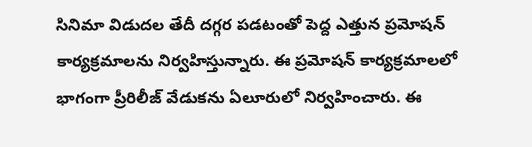సినిమా విడుదల తేదీ దగ్గర పడటంతో పెద్ద ఎత్తున ప్రమోషన్ కార్యక్రమాలను నిర్వహిస్తున్నారు. ఈ ప్రమోషన్ కార్యక్రమాలలో భాగంగా ప్రీరిలీజ్ వేడుకను ఏలూరులో నిర్వహించారు. ఈ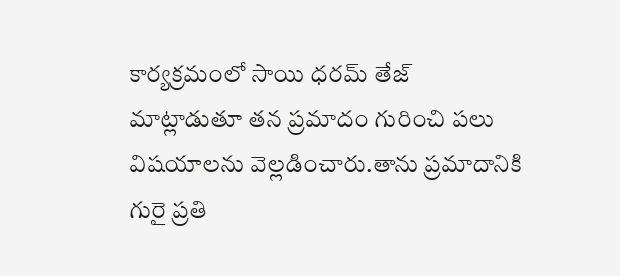కార్యక్రమంలో సాయి ధరమ్ తేజ్ మాట్లాడుతూ తన ప్రమాదం గురించి పలు విషయాలను వెల్లడించారు.తాను ప్రమాదానికి గురై ప్రతి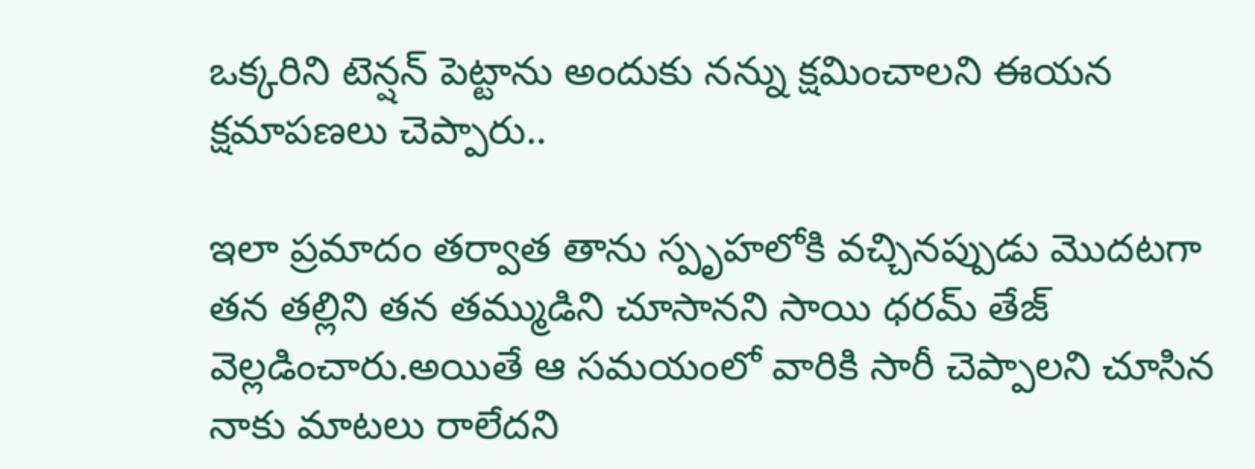ఒక్కరిని టెన్షన్ పెట్టాను అందుకు నన్ను క్షమించాలని ఈయన క్షమాపణలు చెప్పారు..

ఇలా ప్రమాదం తర్వాత తాను స్పృహలోకి వచ్చినప్పుడు మొదటగా తన తల్లిని తన తమ్ముడిని చూసానని సాయి ధరమ్ తేజ్ వెల్లడించారు.అయితే ఆ సమయంలో వారికి సారీ చెప్పాలని చూసిన నాకు మాటలు రాలేదని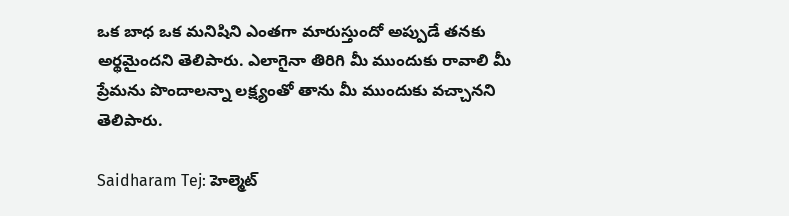ఒక బాధ ఒక మనిషిని ఎంతగా మారుస్తుందో అప్పుడే తనకు అర్థమైందని తెలిపారు. ఎలాగైనా తిరిగి మీ ముందుకు రావాలి మీ ప్రేమను పొందాలన్నా లక్ష్యంతో తాను మీ ముందుకు వచ్చానని తెలిపారు.

Saidharam Tej: హెల్మెట్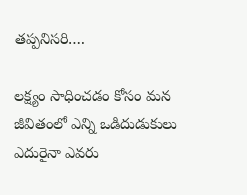తప్పనిసరి….

లక్ష్యం సాధించడం కోసం మన జీవితంలో ఎన్ని ఒడిదుడుకులు ఎదురైనా ఎవరు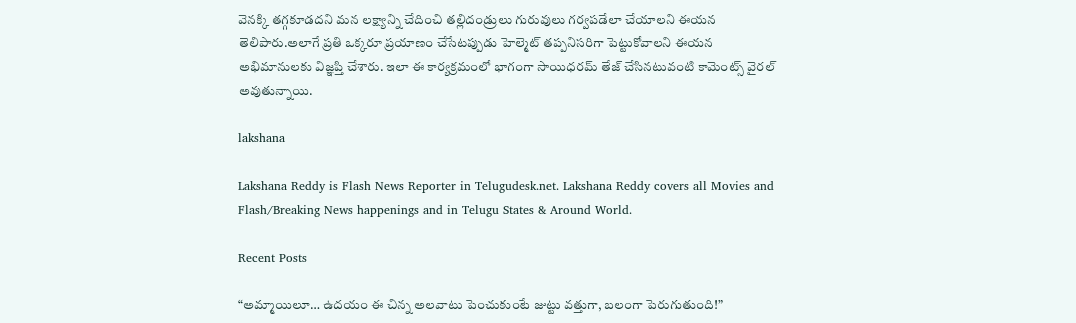వెనక్కి తగ్గకూడదని మన లక్ష్యాన్ని చేదించి తల్లిదండ్రులు గురువులు గర్వపడేలా చేయాలని ఈయన తెలిపారు.అలాగే ప్రతి ఒక్కరూ ప్రయాణం చేసేటప్పుడు హెల్మెట్ తప్పనిసరిగా పెట్టుకోవాలని ఈయన అభిమానులకు విజ్ఞప్తి చేశారు. ఇలా ఈ కార్యక్రమంలో భాగంగా సాయిధరమ్ తేజ్ చేసినటువంటి కామెంట్స్ వైరల్ అవుతున్నాయి.

lakshana

Lakshana Reddy is Flash News Reporter in Telugudesk.net. Lakshana Reddy covers all Movies and Flash/Breaking News happenings and in Telugu States & Around World.

Recent Posts

“అమ్మాయిలూ… ఉదయం ఈ చిన్న అలవాటు పెంచుకుంటే జుట్టు వత్తుగా, బలంగా పెరుగుతుంది!”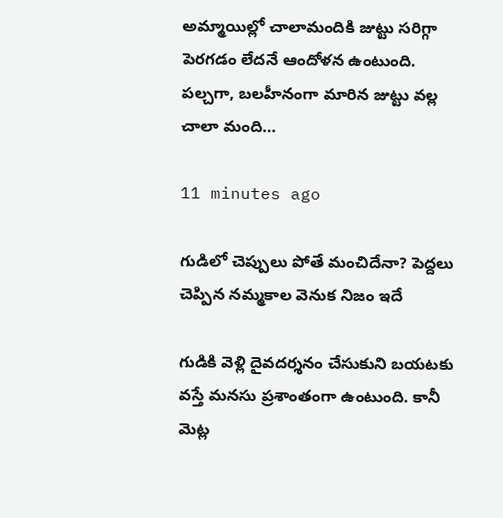అమ్మాయిల్లో చాలామందికి జుట్టు సరిగ్గా పెరగడం లేదనే ఆందోళన ఉంటుంది. పల్చగా, బలహీనంగా మారిన జుట్టు వల్ల చాలా మంది…

11 minutes ago

గుడిలో చెప్పులు పోతే మంచిదేనా? పెద్దలు చెప్పిన నమ్మకాల వెనుక నిజం ఇదే

గుడికి వెళ్లి దైవదర్శనం చేసుకుని బయటకు వస్తే మనసు ప్రశాంతంగా ఉంటుంది. కానీ మెట్ల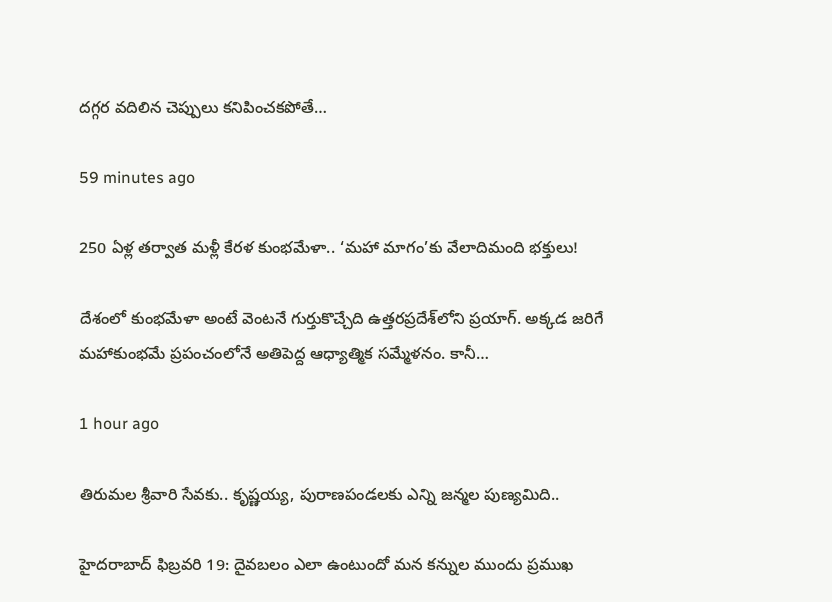దగ్గర వదిలిన చెప్పులు కనిపించకపోతే…

59 minutes ago

250 ఏళ్ల తర్వాత మళ్లీ కేరళ కుంభమేళా.. ‘మహా మాగం’కు వేలాదిమంది భక్తులు!

దేశంలో కుంభమేళా అంటే వెంటనే గుర్తుకొచ్చేది ఉత్తరప్రదేశ్‌లోని ప్రయాగ్. అక్కడ జరిగే మహాకుంభమే ప్రపంచంలోనే అతిపెద్ద ఆధ్యాత్మిక సమ్మేళనం. కానీ…

1 hour ago

తిరుమల శ్రీవారి సేవకు.. కృష్ణయ్య, పురాణపండలకు ఎన్ని జన్మల పుణ్యమిది..

హైదరాబాద్ ఫిబ్రవరి 19: దైవబలం ఎలా ఉంటుందో మన కన్నుల ముందు ప్రముఖ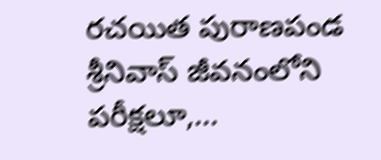రచయిత పురాణపండ శ్రీనివాస్ జీవనంలోని పరీక్షలూ,…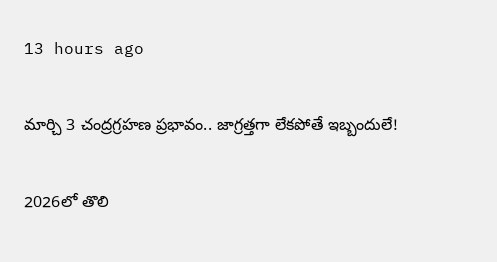13 hours ago

మార్చి 3 చంద్రగ్రహణ ప్రభావం.. జాగ్రత్తగా లేకపోతే ఇబ్బందులే!

2026లో తొలి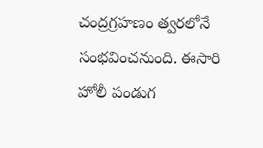చంద్రగ్రహణం త్వరలోనే సంభవించనుంది. ఈసారి హోలీ పండుగ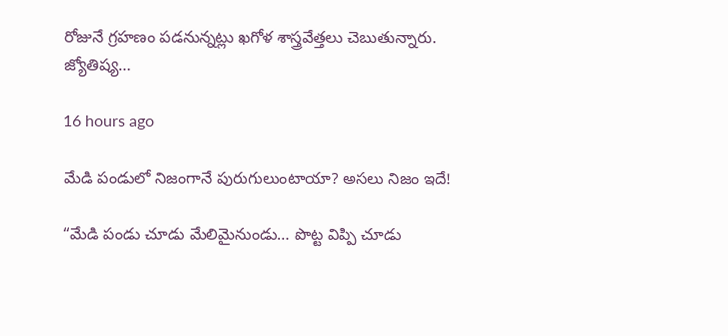రోజునే గ్రహణం పడనున్నట్లు ఖగోళ శాస్త్రవేత్తలు చెబుతున్నారు. జ్యోతిష్య…

16 hours ago

మేడి పండులో నిజంగానే పురుగులుంటాయా? అసలు నిజం ఇదే!

“మేడి పండు చూడు మేలిమైనుండు… పొట్ట విప్పి చూడు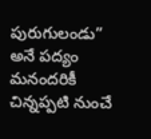పురుగులండు” అనే పద్యం మనందరికీ చిన్నప్పటి నుంచే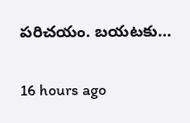పరిచయం. బయటకు…

16 hours ago